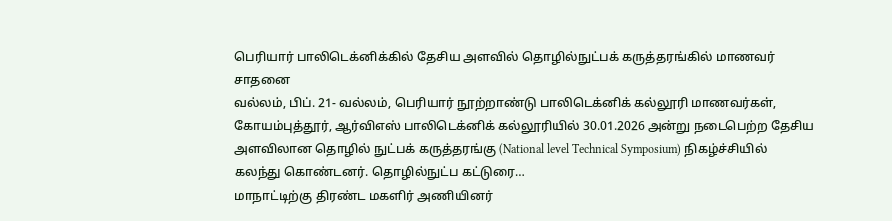பெரியார் பாலிடெக்னிக்கில் தேசிய அளவில் தொழில்நுட்பக் கருத்தரங்கில் மாணவர் சாதனை
வல்லம், பிப். 21- வல்லம், பெரியார் நூற்றாண்டு பாலிடெக்னிக் கல்லூரி மாணவர்கள், கோயம்புத்தூர், ஆர்விஎஸ் பாலிடெக்னிக் கல்லூரியில் 30.01.2026 அன்று நடைபெற்ற தேசிய அளவிலான தொழில் நுட்பக் கருத்தரங்கு (National level Technical Symposium) நிகழ்ச்சியில் கலந்து கொண்டனர். தொழில்நுட்ப கட்டுரை…
மாநாட்டிற்கு திரண்ட மகளிர் அணியினர்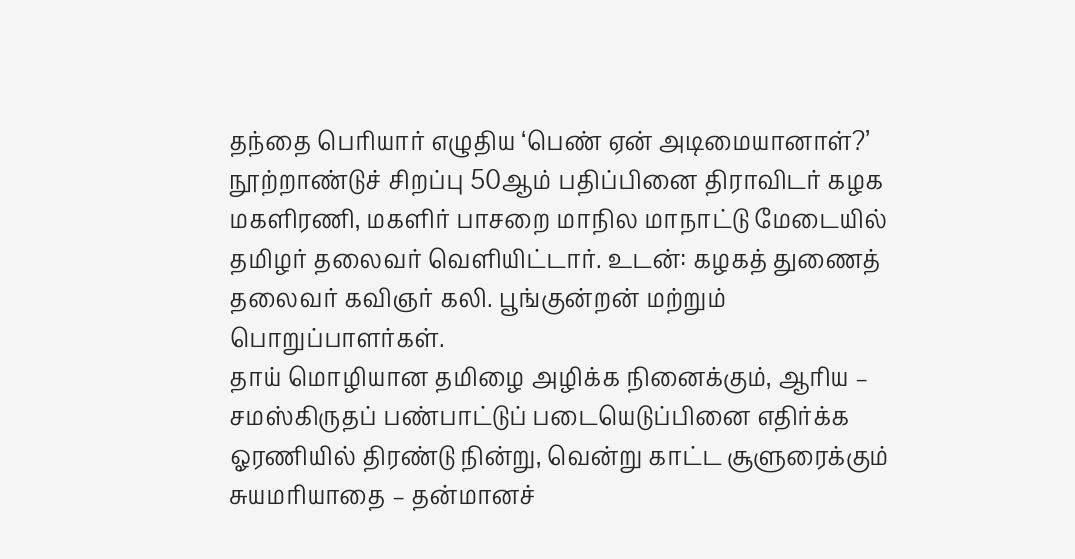தந்தை பெரியார் எழுதிய ‘பெண் ஏன் அடிமையானாள்?’ நூற்றாண்டுச் சிறப்பு 50ஆம் பதிப்பினை திராவிடர் கழக மகளிரணி, மகளிர் பாசறை மாநில மாநாட்டு மேடையில் தமிழர் தலைவர் வெளியிட்டார். உடன்: கழகத் துணைத் தலைவர் கவிஞர் கலி. பூங்குன்றன் மற்றும் பொறுப்பாளர்கள்.
தாய் மொழியான தமிழை அழிக்க நினைக்கும், ஆரிய – சமஸ்கிருதப் பண்பாட்டுப் படையெடுப்பினை எதிர்க்க ஓரணியில் திரண்டு நின்று, வென்று காட்ட சூளுரைக்கும் சுயமரியாதை – தன்மானச்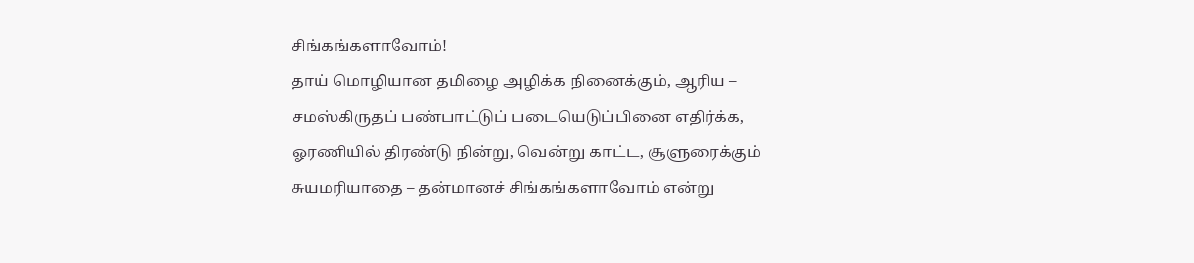சிங்கங்களாவோம்!
தாய் மொழியான தமிழை அழிக்க நினைக்கும், ஆரிய – சமஸ்கிருதப் பண்பாட்டுப் படையெடுப்பினை எதிர்க்க, ஓரணியில் திரண்டு நின்று, வென்று காட்ட, சூளுரைக்கும் சுயமரியாதை – தன்மானச் சிங்கங்களாவோம் என்று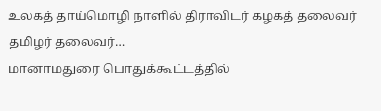உலகத் தாய்மொழி நாளில் திராவிடர் கழகத் தலைவர் தமிழர் தலைவர்…
மானாமதுரை பொதுக்கூட்டத்தில்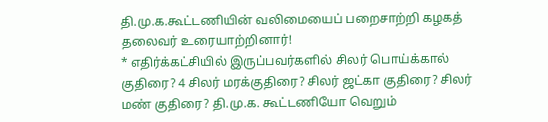தி.மு.க.கூட்டணியின் வலிமையைப் பறைசாற்றி கழகத் தலைவர் உரையாற்றினார்!
* எதிர்க்கட்சியில் இருப்பவர்களில் சிலர் பொய்க்கால் குதிரை? 4 சிலர் மரக்குதிரை? சிலர் ஜட்கா குதிரை? சிலர் மண் குதிரை? தி.மு.க. கூட்டணியோ வெறும்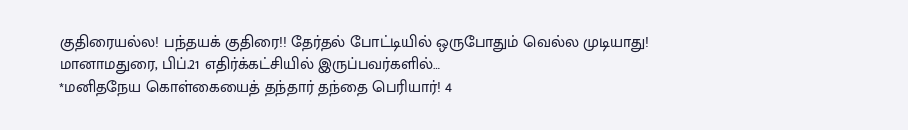குதிரையல்ல! பந்தயக் குதிரை!! தேர்தல் போட்டியில் ஒருபோதும் வெல்ல முடியாது! மானாமதுரை, பிப்.21 எதிர்க்கட்சியில் இருப்பவர்களில்…
*மனிதநேய கொள்கையைத் தந்தார் தந்தை பெரியார்! 4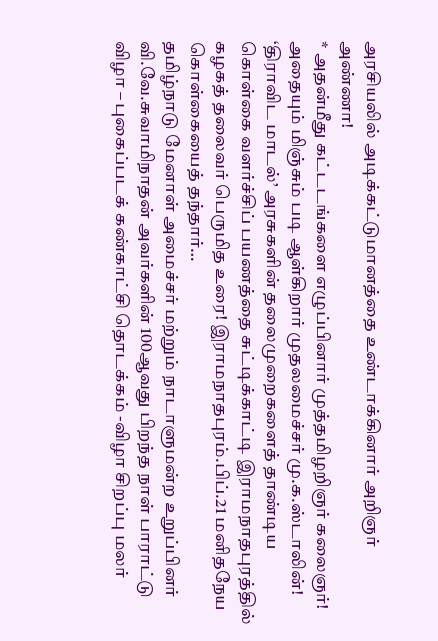அரசியலில் அடிக்கட்டுமானத்தை உண்டாக்கினார் அறிஞர் அண்ணா!
* அதன்மீது கட்டடங்களை எழுப்பினார் முத்தமிழறிஞர் கலைஞர்! அதையும் மிஞ்சும் படி ஆள்கிறார் முதலமைச்சர் மு.க.ஸ்டாலின்! ‘திராவிட மாடல்’ அரசுகளின் தலைமுறைகளைத் தாண்டிய கொள்கை வளர்ச்சிப் பயணத்தை சுட்டிக்காட்டி இராமநாதபுரத்தில் கழகத் தலைவர் பெருமித உரை! இராமநாதபுரம்.பிப்.21 மனிதநேய கொள்கையைத் தந்தார்…
தமிழ்நாடு மேனாள் அமைச்சர் மற்றும் நாடாளுமன்ற உறுப்பினர் வி.வே.சுவாமிநாதன் அவர்களின் 100ஆவது பிறந்த நாள் பாராட்டு விழா – புகைப்படக் கண்காட்சி தொடக்கம் -விழா சிறப்பு மலர்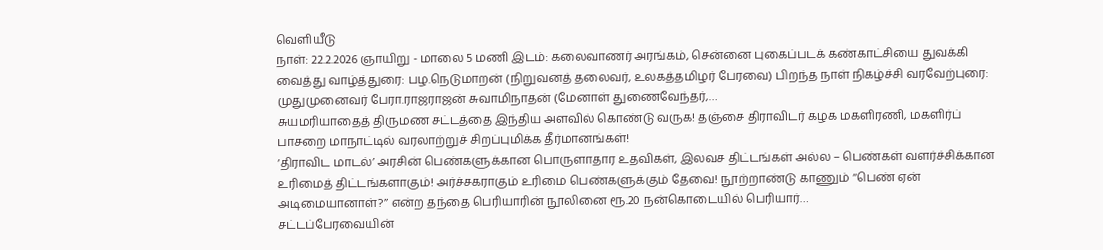வெளியீடு
நாள்: 22.2.2026 ஞாயிறு - மாலை 5 மணி இடம்: கலைவாணர் அரங்கம், சென்னை புகைப்படக் கண்காட்சியை துவக்கி வைத்து வாழ்த்துரை: பழ.நெடுமாறன் (நிறுவனத் தலைவர், உலகத்தமிழர் பேரவை) பிறந்த நாள் நிகழ்ச்சி வரவேற்புரை: முதுமுனைவர் பேரா.ராஜராஜன் சுவாமிநாதன் (மேனாள் துணைவேந்தர்,…
சுயமரியாதைத் திருமண சட்டத்தை இந்திய அளவில் கொண்டு வருக! தஞ்சை திராவிடர் கழக மகளிரணி, மகளிர்ப் பாசறை மாநாட்டில் வரலாற்றுச் சிறப்புமிக்க தீர்மானங்கள்!
‘திராவிட மாடல்’ அரசின் பெண்களுக்கான பொருளாதார உதவிகள், இலவச திட்டங்கள் அல்ல – பெண்கள் வளர்ச்சிக்கான உரிமைத் திட்டங்களாகும்! அர்ச்சகராகும் உரிமை பெண்களுக்கும் தேவை! நூற்றாண்டு காணும் ‘‘பெண் ஏன் அடிமையானாள்?’’ என்ற தந்தை பெரியாரின் நூலினை ரூ.20 நன்கொடையில் பெரியார்…
சட்டப்பேரவையின்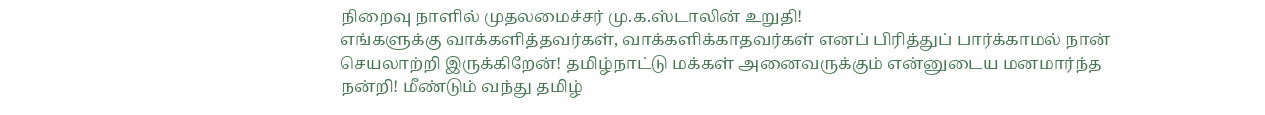நிறைவு நாளில் முதலமைச்சர் மு.க.ஸ்டாலின் உறுதி!
எங்களுக்கு வாக்களித்தவர்கள், வாக்களிக்காதவர்கள் எனப் பிரித்துப் பார்க்காமல் நான் செயலாற்றி இருக்கிறேன்! தமிழ்நாட்டு மக்கள் அனைவருக்கும் என்னுடைய மனமார்ந்த நன்றி! மீண்டும் வந்து தமிழ்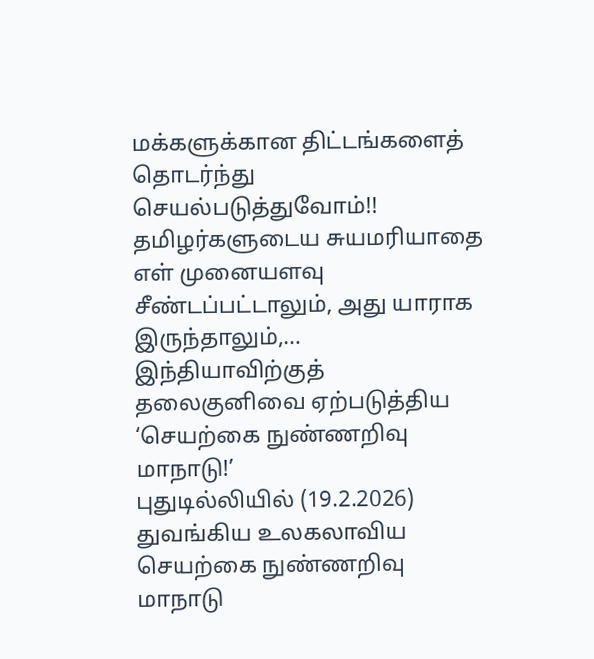மக்களுக்கான திட்டங்களைத் தொடர்ந்து செயல்படுத்துவோம்!! தமிழர்களுடைய சுயமரியாதை எள் முனையளவு சீண்டப்பட்டாலும், அது யாராக இருந்தாலும்,…
இந்தியாவிற்குத் தலைகுனிவை ஏற்படுத்திய ‘செயற்கை நுண்ணறிவு மாநாடு!’
புதுடில்லியில் (19.2.2026) துவங்கிய உலகலாவிய செயற்கை நுண்ணறிவு மாநாடு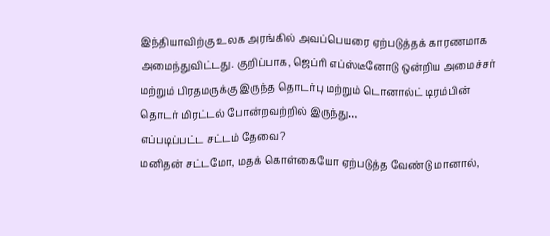இந்தியாவிற்கு உலக அரங்கில் அவப்பெயரை ஏற்படுத்தக் காரணமாக அமைந்துவிட்டது. குறிப்பாக, ஜெப்ரி எப்ஸ்டீனோடு ஒன்றிய அமைச்சர் மற்றும் பிரதமருக்கு இருந்த தொடர்பு மற்றும் டொனால்ட் டிரம்பின் தொடர் மிரட்டல் போன்றவற்றில் இருந்து…
எப்படிப்பட்ட சட்டம் தேவை?
மனிதன் சட்டமோ, மதக் கொள்கையோ ஏற்படுத்த வேண்டு மானால்,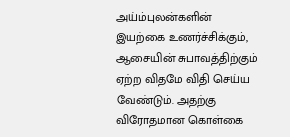அய்ம்புலன்களின் இயற்கை உணர்ச்சிக்கும், ஆசையின் சுபாவத்திற்கும் ஏற்ற விதமே விதி செய்ய வேண்டும். அதற்கு விரோதமான கொள்கை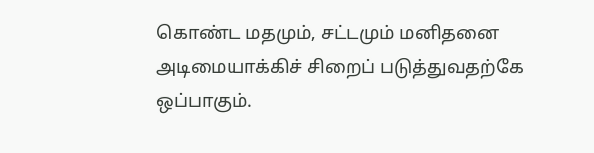கொண்ட மதமும், சட்டமும் மனிதனை அடிமையாக்கிச் சிறைப் படுத்துவதற்கே ஒப்பாகும்.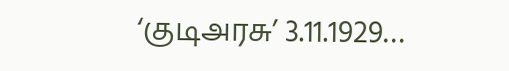‘குடிஅரசு’ 3.11.1929…